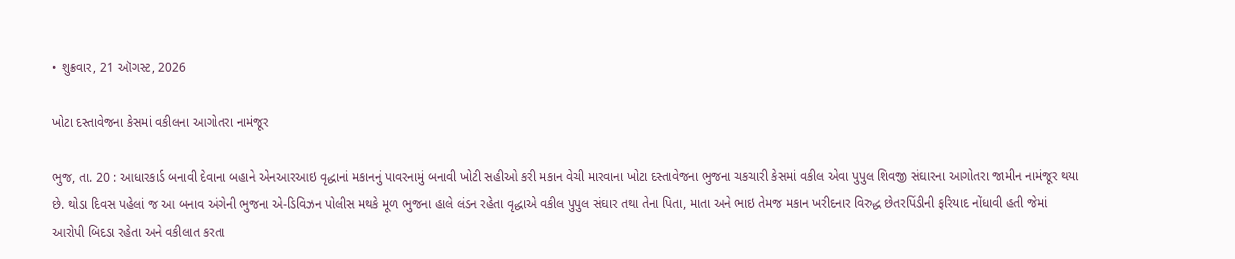• શુક્રવાર, 21 ઑગસ્ટ, 2026

ખોટા દસ્તાવેજના કેસમાં વકીલના આગોતરા નામંજૂર

ભુજ, તા. 20 : આધારકાર્ડ બનાવી દેવાના બહાને એનઆરઆઇ વૃદ્ધાનાં મકાનનું પાવરનામું બનાવી ખોટી સહીઓ કરી મકાન વેચી મારવાના ખોટા દસ્તાવેજના ભુજના ચકચારી કેસમાં વકીલ એવા પુપુલ શિવજી સંઘારના આગોતરા જામીન નામંજૂર થયા છે. થોડા દિવસ પહેલાં જ આ બનાવ અંગેની ભુજના એ-ડિવિઝન પોલીસ મથકે મૂળ ભુજના હાલે લંડન રહેતા વૃદ્ધાએ વકીલ પુપુલ સંઘાર તથા તેના પિતા, માતા અને ભાઇ તેમજ મકાન ખરીદનાર વિરુદ્ધ છેતરપિંડીની ફરિયાદ નોંધાવી હતી જેમાં આરોપી બિદડા રહેતા અને વકીલાત કરતા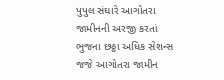પુપુલ સંઘારે આગોતરા જામીનની અરજી કરતાં ભુજના છઠ્ઠા અધિક સેશન્સ જજે આગોતરા જામીન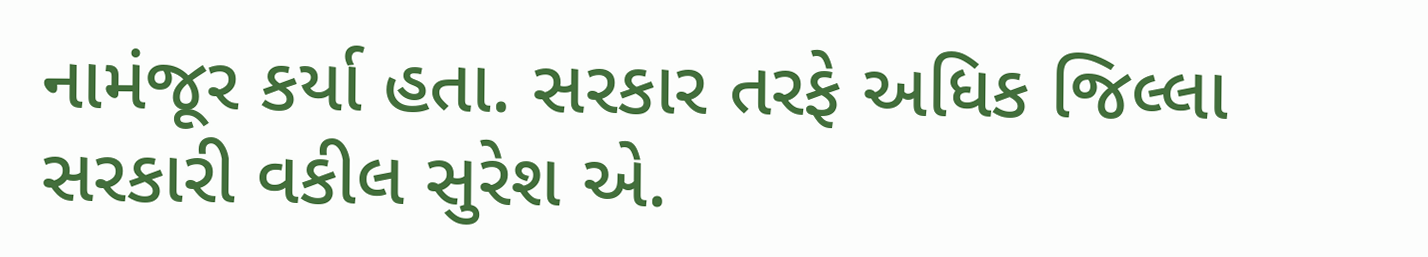નામંજૂર કર્યા હતા. સરકાર તરફે અધિક જિલ્લા સરકારી વકીલ સુરેશ એ.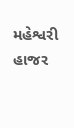મહેશ્વરી હાજર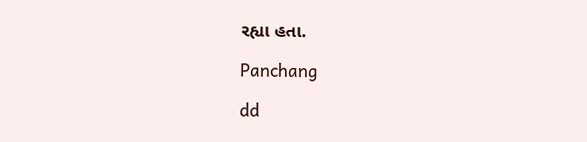રહ્યા હતા.

Panchang

dd